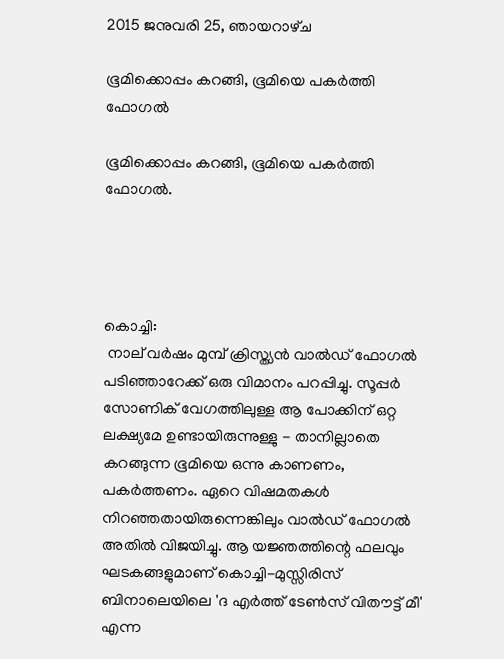2015 ജനുവരി 25, ഞായറാഴ്‌ച

ഭൂമിക്കൊപ്പം കറങ്ങി, ഭൂമിയെ പകര്‍ത്തി ഫോഗല്‍

ഭൂമിക്കൊപ്പം കറങ്ങി, ഭൂമിയെ പകര്‍ത്തി ഫോഗല്‍.




കൊച്ചി:
 നാല് വര്‍ഷം മുമ്പ് ക്രിസ്ത്യന്‍ വാല്‍ഡ് ഫോഗല്‍ പടിഞ്ഞാറേക്ക് ഒരു വിമാനം പറപ്പിച്ചു. സൂപ്പര്‍ സോണിക് വേഗത്തിലുള്ള ആ പോക്കിന് ഒറ്റ ലക്ഷ്യമേ ഉണ്ടായിരുന്നുള്ളു - താനില്ലാതെ കറങ്ങുന്ന ഭൂമിയെ ഒന്നു കാണണം, പകര്‍ത്തണം. ഏറെ വിഷമതകള്‍ നിറഞ്ഞതായിരുന്നെങ്കിലും വാല്‍ഡ് ഫോഗല്‍ അതില്‍ വിജയിച്ചു. ആ യജ്ഞത്തിന്റെ ഫലവും ഘടകങ്ങളുമാണ് കൊച്ചി-മുസ്സിരിസ് ബിനാലെയിലെ 'ദ എര്‍ത്ത് ടേണ്‍സ് വിതൗട്ട് മീ' എന്ന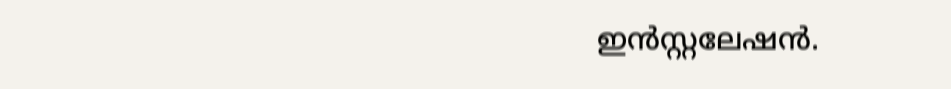ഇന്‍സ്റ്റലേഷന്‍.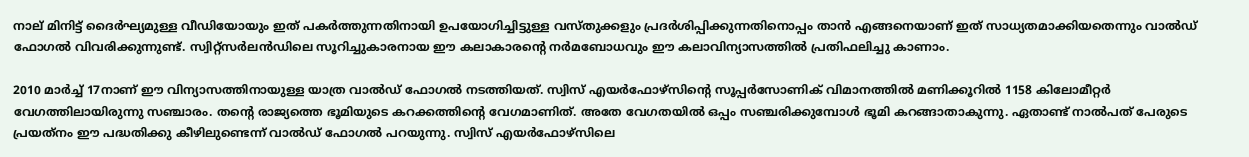നാല് മിനിട്ട് ദൈര്‍ഘ്യമുള്ള വീഡിയോയും ഇത് പകര്‍ത്തുന്നതിനായി ഉപയോഗിച്ചിട്ടുള്ള വസ്തുക്കളും പ്രദര്‍ശിപ്പിക്കുന്നതിനൊപ്പം താന്‍ എങ്ങനെയാണ് ഇത് സാധ്യതമാക്കിയതെന്നും വാല്‍ഡ് ഫോഗല്‍ വിവരിക്കുന്നുണ്ട്. സ്വിറ്റ്‌സര്‍ലന്‍ഡിലെ സൂറിച്ചുകാരനായ ഈ കലാകാരന്റെ നര്‍മബോധവും ഈ കലാവിന്യാസത്തില്‍ പ്രതിഫലിച്ചു കാണാം.

2010 മാര്‍ച്ച് 17നാണ് ഈ വിന്യാസത്തിനായുള്ള യാത്ര വാല്‍ഡ് ഫോഗല്‍ നടത്തിയത്. സ്വിസ് എയര്‍ഫോഴ്‌സിന്റെ സൂപ്പര്‍സോണിക് വിമാനത്തില്‍ മണിക്കൂറില്‍ 1158 കിലോമീറ്റര്‍ വേഗത്തിലായിരുന്നു സഞ്ചാരം. തന്റെ രാജ്യത്തെ ഭൂമിയുടെ കറക്കത്തിന്റെ വേഗമാണിത്. അതേ വേഗതയില്‍ ഒപ്പം സഞ്ചരിക്കുമ്പോള്‍ ഭൂമി കറങ്ങാതാകുന്നു. ഏതാണ്ട് നാല്‍പത് പേരുടെ പ്രയത്‌നം ഈ പദ്ധതിക്കു കീഴിലുണ്ടെന്ന് വാല്‍ഡ് ഫോഗല്‍ പറയുന്നു. സ്വിസ് എയര്‍ഫോഴ്‌സിലെ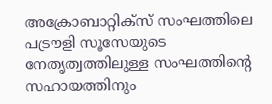അക്രോബാറ്റിക്‌സ് സംഘത്തിലെ പട്രൗളി സൂസേയുടെ നേതൃത്വത്തിലുള്ള സംഘത്തിന്റെ സഹായത്തിനും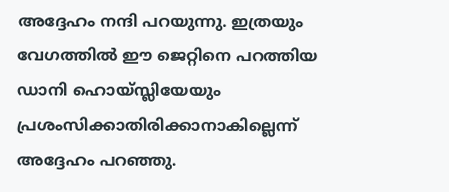അദ്ദേഹം നന്ദി പറയുന്നു. ഇത്രയും വേഗത്തില്‍ ഈ ജെറ്റിനെ പറത്തിയ ഡാനി ഹൊയ്സ്ലിയേയും പ്രശംസിക്കാതിരിക്കാനാകില്ലെന്ന് അദ്ദേഹം പറഞ്ഞു.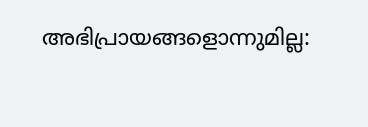അഭിപ്രായങ്ങളൊന്നുമില്ല: